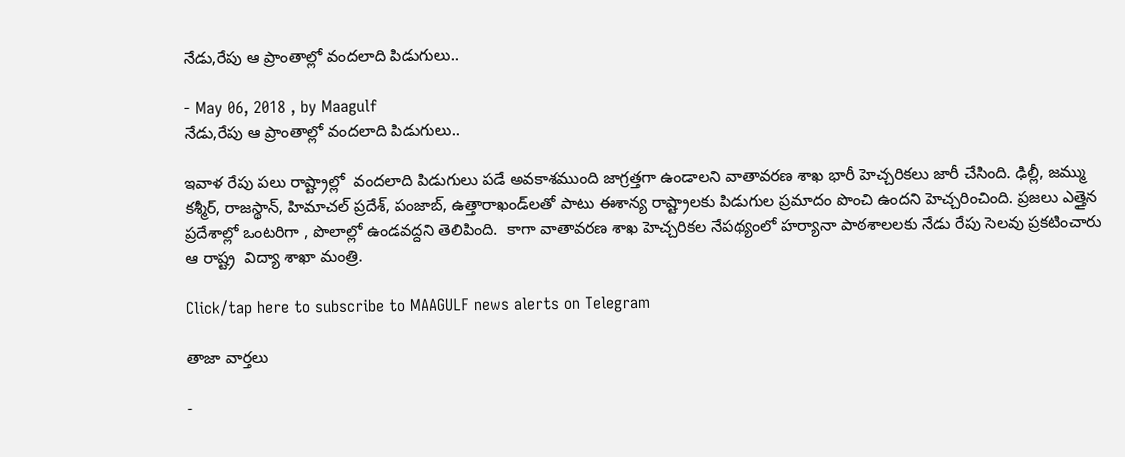నేడు,రేపు ఆ ప్రాంతాల్లో వందలాది పిడుగులు..

- May 06, 2018 , by Maagulf
నేడు,రేపు ఆ ప్రాంతాల్లో వందలాది పిడుగులు..

ఇవాళ రేపు పలు రాష్ట్రాల్లో  వందలాది పిడుగులు పడే అవకాశముంది జాగ్రత్తగా ఉండాలని వాతావరణ శాఖ భారీ హెచ్చరికలు జారీ చేసింది. ఢిల్లీ, జమ్ము కశ్మీర్‌, రాజస్థాన్‌, హిమాచల్‌ ప్రదేశ్‌, పంజాబ్‌, ఉత్తారాఖండ్‌లతో పాటు ఈశాన్య రాష్ట్రాలకు పిడుగుల ప్రమాదం పొంచి ఉందని హెచ్చరించింది. ప్రజలు ఎత్తైన ప్రదేశాల్లో ఒంటరిగా , పొలాల్లో ఉండవద్దని తెలిపింది.  కాగా వాతావరణ శాఖ హెచ్చరికల నేపథ్యంలో హర్యానా పాఠశాలలకు నేడు రేపు సెలవు ప్రకటించారు ఆ రాష్ట్ర  విద్యా శాఖా మంత్రి.

Click/tap here to subscribe to MAAGULF news alerts on Telegram

తాజా వార్తలు

-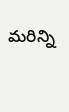మరిన్ని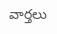వార్తలు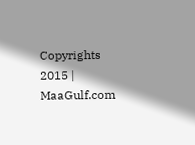Copyrights 2015 | MaaGulf.com